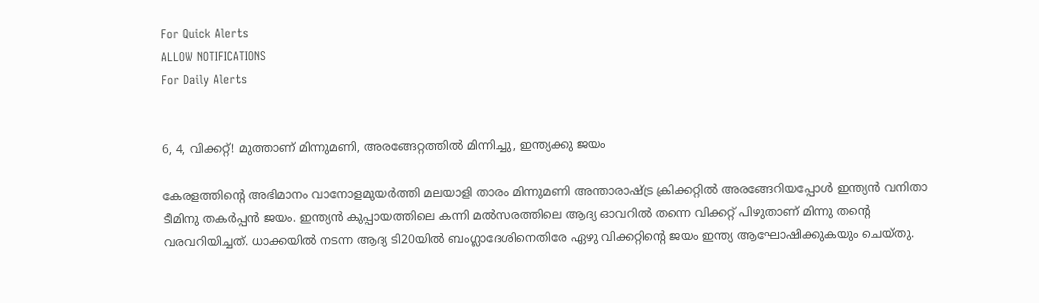For Quick Alerts
ALLOW NOTIFICATIONS
For Daily Alerts


6, 4, വിക്കറ്റ്! മുത്താണ് മിന്നുമണി, അരങ്ങേറ്റത്തില്‍ മിന്നിച്ചു, ഇന്ത്യക്കു ജയം

കേരളത്തിന്റെ അഭിമാനം വാനോളമുയര്‍ത്തി മലയാളി താരം മിന്നുമണി അന്താരാഷ്ട്ര ക്രിക്കറ്റില്‍ അരങ്ങേറിയപ്പോള്‍ ഇന്ത്യന്‍ വനിതാ ടീമിനു തകര്‍പ്പന്‍ ജയം. ഇന്ത്യന്‍ കുപ്പായത്തിലെ കന്നി മല്‍സരത്തിലെ ആദ്യ ഓവറില്‍ തന്നെ വിക്കറ്റ് പിഴുതാണ് മിന്നു തന്റെ വരവറിയിച്ചത്. ധാക്കയില്‍ നടന്ന ആദ്യ ടി20യില്‍ ബംഗ്ലാദേശിനെതിരേ ഏഴു വിക്കറ്റിന്റെ ജയം ഇന്ത്യ ആഘോഷിക്കുകയും ചെയ്തു.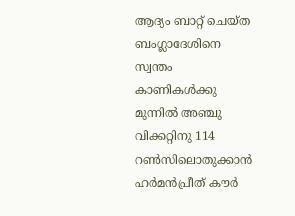ആദ്യം ബാറ്റ് ചെയ്ത ബംഗ്ലാദേശിനെ സ്വന്തം കാണികള്‍ക്കു മുന്നില്‍ അഞ്ചു വിക്കറ്റിനു 114 റണ്‍സിലൊതുക്കാന്‍ ഹര്‍മന്‍പ്രീത് കൗര്‍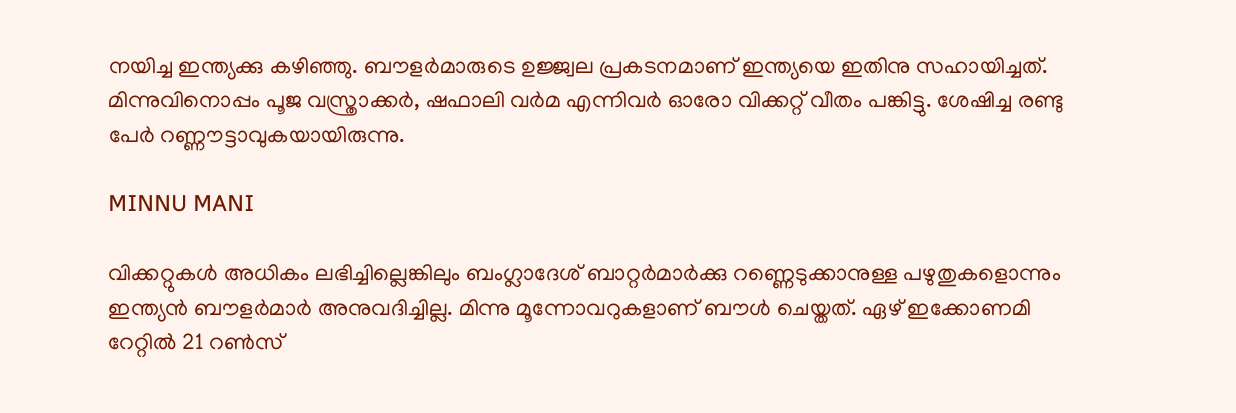നയിച്ച ഇന്ത്യക്കു കഴിഞ്ഞു. ബൗളര്‍മാരുടെ ഉജ്ജ്വല പ്രകടനമാണ് ഇന്ത്യയെ ഇതിനു സഹായിച്ചത്. മിന്നുവിനൊപ്പം പൂജ വസ്ത്രാക്കര്‍, ഷഫാലി വര്‍മ എന്നിവര്‍ ഓരോ വിക്കറ്റ് വീതം പങ്കിട്ടു. ശേഷിച്ച രണ്ടു പേര്‍ റണ്ണൗട്ടാവുകയായിരുന്നു.

MINNU MANI

വിക്കറ്റുകള്‍ അധികം ലഭിച്ചില്ലെങ്കിലും ബംഗ്ലാദേശ് ബാറ്റര്‍മാര്‍ക്കു റണ്ണെടുക്കാനുള്ള പഴുതുകളൊന്നും ഇന്ത്യന്‍ ബൗളര്‍മാര്‍ അനുവദിച്ചില്ല. മിന്നു മൂന്നോവറുകളാണ് ബൗള്‍ ചെയ്തത്. ഏഴ് ഇക്കോണമി റേറ്റില്‍ 21 റണ്‍സ്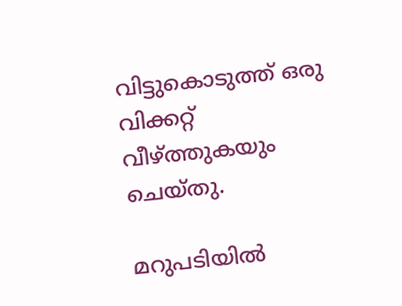വിട്ടുകൊടുത്ത് ഒരു വിക്കറ്റ് വീഴ്ത്തുകയും ചെയ്തു.

മറുപടിയില്‍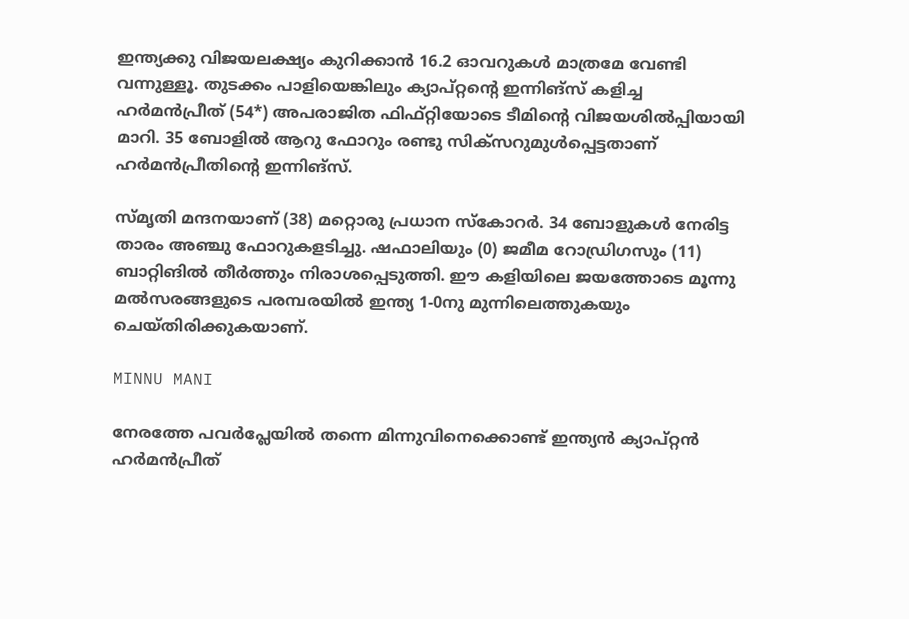ഇന്ത്യക്കു വിജയലക്ഷ്യം കുറിക്കാന്‍ 16.2 ഓവറുകള്‍ മാത്രമേ വേണ്ടി വന്നുള്ളൂ. തുടക്കം പാളിയെങ്കിലും ക്യാപ്റ്റന്റെ ഇന്നിങ്‌സ് കളിച്ച ഹര്‍മന്‍പ്രീത് (54*) അപരാജിത ഫിഫ്റ്റിയോടെ ടീമിന്റെ വിജയശില്‍പ്പിയായി മാറി. 35 ബോളില്‍ ആറു ഫോറും രണ്ടു സിക്‌സറുമുള്‍പ്പെട്ടതാണ് ഹര്‍മന്‍പ്രീതിന്റെ ഇന്നിങ്‌സ്.

സ്മൃതി മന്ദനയാണ് (38) മറ്റൊരു പ്രധാന സ്‌കോറര്‍. 34 ബോളുകള്‍ നേരിട്ട താരം അഞ്ചു ഫോറുകളടിച്ചു. ഷഫാലിയും (0) ജമീമ റോഡ്രിഗസും (11) ബാറ്റിങില്‍ തീര്‍ത്തും നിരാശപ്പെടുത്തി. ഈ കളിയിലെ ജയത്തോടെ മൂന്നു മല്‍സരങ്ങളുടെ പരമ്പരയില്‍ ഇന്ത്യ 1-0നു മുന്നിലെത്തുകയും ചെയ്തിരിക്കുകയാണ്.

MINNU MANI

നേരത്തേ പവര്‍പ്ലേയില്‍ തന്നെ മിന്നുവിനെക്കൊണ്ട് ഇന്ത്യന്‍ ക്യാപ്റ്റന്‍ ഹര്‍മന്‍പ്രീത്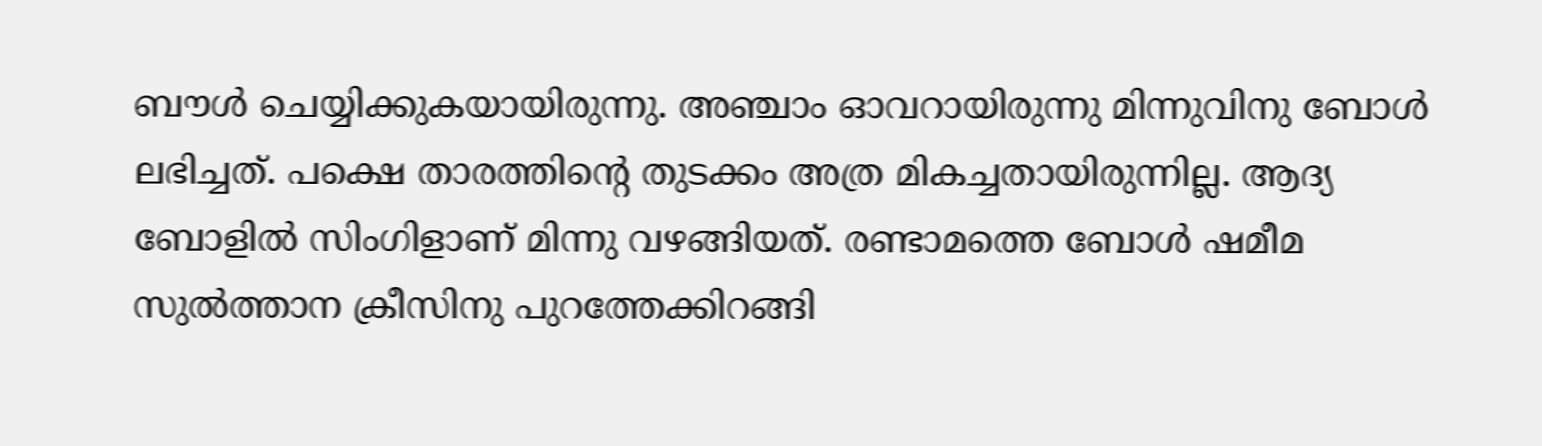ബൗള്‍ ചെയ്യിക്കുകയായിരുന്നു. അഞ്ചാം ഓവറായിരുന്നു മിന്നുവിനു ബോള്‍ ലഭിച്ചത്. പക്ഷെ താരത്തിന്റെ തുടക്കം അത്ര മികച്ചതായിരുന്നില്ല. ആദ്യ ബോളില്‍ സിംഗിളാണ് മിന്നു വഴങ്ങിയത്. രണ്ടാമത്തെ ബോള്‍ ഷമീമ സുല്‍ത്താന ക്രീസിനു പുറത്തേക്കിറങ്ങി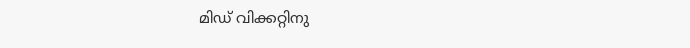മിഡ് വിക്കറ്റിനു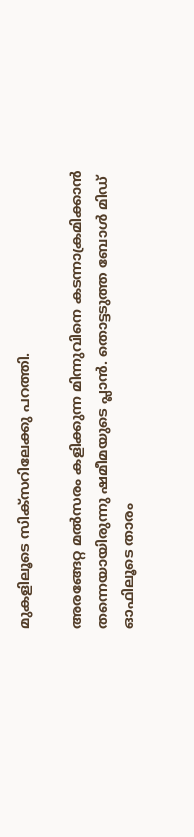മുകളിലൂടെ സിക്‌സറിലേക്കു പറത്തി.

അരങ്ങേറ്റ മല്‍സരം കളിക്കുന്ന മിന്നുവിനെ കടന്നാക്രമിക്കാന്‍ തന്നെയായിരുന്നു ഷമീമയുടെ പ്ലാന്‍. തൊട്ടടുത്ത ബോള്‍ മിഡ് ഓഫിലൂടെ താരം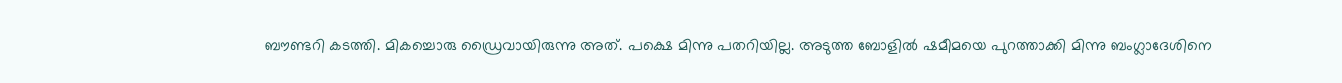ബൗണ്ടറി കടത്തി. മികച്ചൊരു ഡ്രൈവായിരുന്നു അത്. പക്ഷെ മിന്നു പതറിയില്ല. അടുത്ത ബോളില്‍ ഷമീമയെ പുറത്താക്കി മിന്നു ബംഗ്ലാദേശിനെ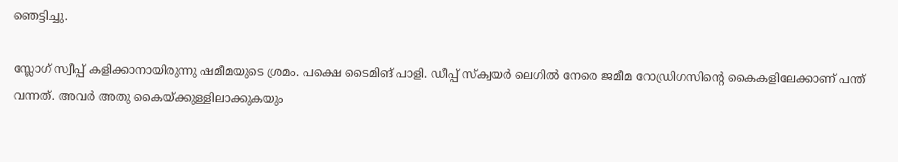ഞെട്ടിച്ചു.

സ്ലോഗ് സ്വീപ്പ് കളിക്കാനായിരുന്നു ഷമീമയുടെ ശ്രമം. പക്ഷെ ടൈമിങ് പാളി. ഡീപ്പ് സ്‌ക്വയര്‍ ലെഗില്‍ നേരെ ജമീമ റോഡ്രിഗസിന്റെ കൈകളിലേക്കാണ് പന്ത് വന്നത്. അവര്‍ അതു കൈയ്ക്കുള്ളിലാക്കുകയും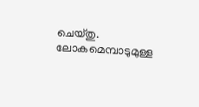ചെയ്തു. ലോകമെമ്പാടുമുള്ള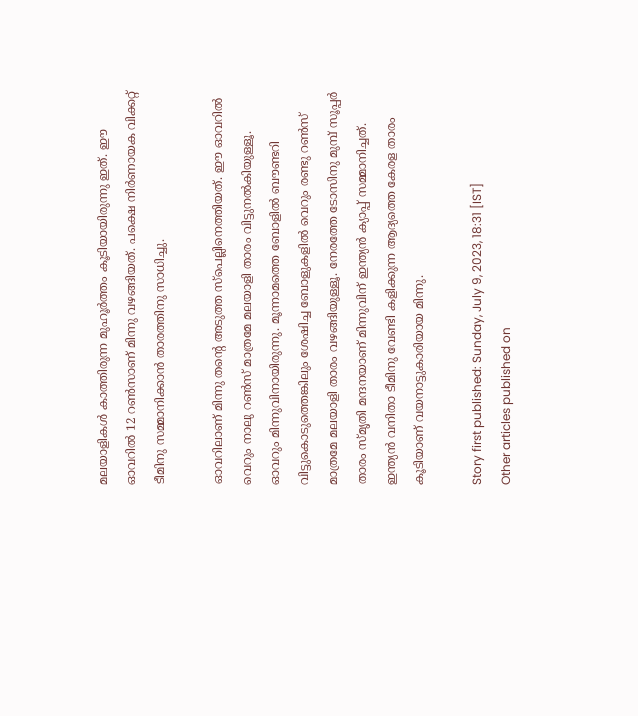മലയാളികള്‍ കാത്തിരുന്ന മുഹൂര്‍ത്തം കൂടിയായിരുന്നു ഇത്. ഈ ഓവറില്‍ 12 റണ്‍സാണ് മിന്നു വഴങ്ങിയത്. പക്ഷെ നിര്‍ണായക വിക്കറ്റ് ടീമിനു സമ്മാനിക്കാന്‍ താരത്തിനു സാധിച്ചു.

ഓവറിലാണ് മിന്നു തന്റെ അടുത്ത സ്‌പെല്ലിനെത്തിയത്. ഈ ഓവറില്‍ വെറും നാലു റണ്‍സ് മാത്രമേ മലയാളി താരം വിട്ടുനല്‍കിയുള്ളൂ. ഓവറും മിന്നുവിനായിരുന്നു. മൂന്നാമത്തെ ബോളില്‍ ബൗണ്ടറി വിട്ടുകൊടുത്തെങ്കിലും ശേഷിച്ച ബോളുകളില്‍ വെറും രണ്ടു റണ്‍സ് മാത്രമേ മലയാളി താരം വഴങ്ങിയുള്ളൂ. നേരത്തേ ടോസിനു മുമ്പ് സൂപ്പര്‍ താരം സ്മൃതി മന്ദനയാണ് മിന്നുവിന് ഇന്ത്യന്‍ ക്യാപ്പ് സമ്മാനിച്ചത്. ഇന്ത്യന്‍ വനിതാ ടീമിനു വേണ്ടി കളിക്കുന്ന ആദ്യത്തെ കേരള താരം കൂടിയാണ് വയനാട്ടുകാരിയായ മിന്നു.

Story first published: Sunday, July 9, 2023, 18:31 [IST]
Other articles published on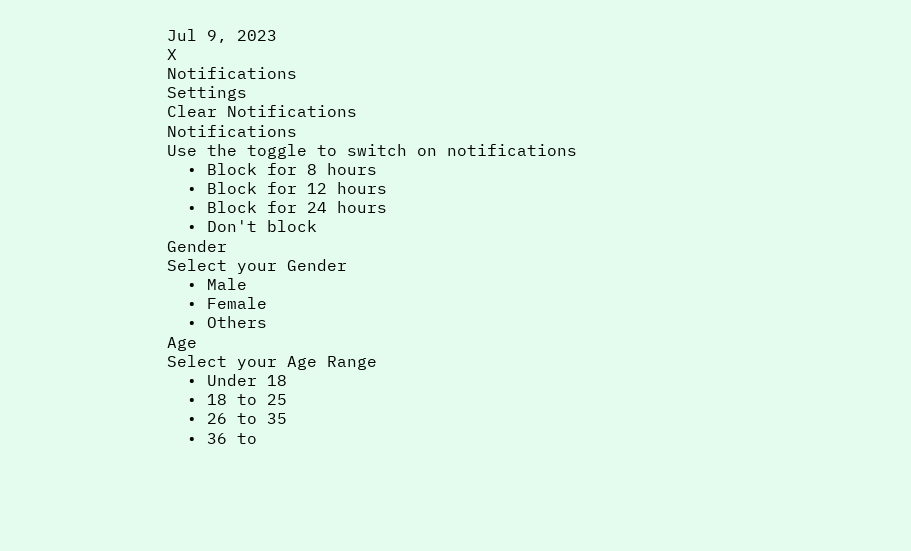Jul 9, 2023
X
Notifications
Settings
Clear Notifications
Notifications
Use the toggle to switch on notifications
  • Block for 8 hours
  • Block for 12 hours
  • Block for 24 hours
  • Don't block
Gender
Select your Gender
  • Male
  • Female
  • Others
Age
Select your Age Range
  • Under 18
  • 18 to 25
  • 26 to 35
  • 36 to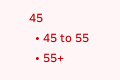45
  • 45 to 55
  • 55+